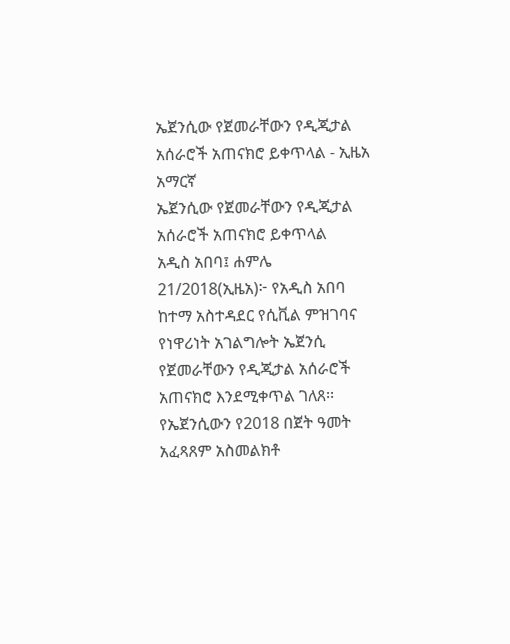ኤጀንሲው የጀመራቸውን የዲጂታል አሰራሮች አጠናክሮ ይቀጥላል - ኢዜአ አማርኛ
ኤጀንሲው የጀመራቸውን የዲጂታል አሰራሮች አጠናክሮ ይቀጥላል
አዲስ አበባ፤ ሐምሌ 21/2018(ኢዜአ)፦ የአዲስ አበባ ከተማ አስተዳደር የሲቪል ምዝገባና የነዋሪነት አገልግሎት ኤጀንሲ የጀመራቸውን የዲጂታል አሰራሮች አጠናክሮ እንደሚቀጥል ገለጸ፡፡
የኤጀንሲውን የ2018 በጀት ዓመት አፈጻጸም አስመልክቶ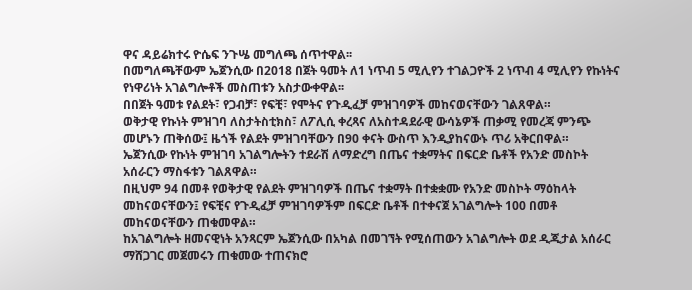ዋና ዳይሬክተሩ ዮሴፍ ንጉሤ መግለጫ ሰጥተዋል፡፡
በመግለጫቸውም ኤጀንሲው በ2018 በጀት ዓመት ለ1 ነጥብ 5 ሚሊየን ተገልጋዮች 2 ነጥብ 4 ሚሊየን የኩነትና የነዋሪነት አገልግሎቶች መስጠቱን አስታውቀዋል፡፡
በበጀት ዓመቱ የልደት፣ የጋብቻ፣ የፍቺ፣ የሞትና የጉዲፈቻ ምዝገባዎች መከናወናቸውን ገልጸዋል።
ወቅታዊ የኩነት ምዝገባ ለስታትስቲክስ፣ ለፖሊሲ ቀረጻና ለአስተዳደራዊ ውሳኔዎች ጠቃሚ የመረጃ ምንጭ መሆኑን ጠቅሰው፤ ዜጎች የልደት ምዝገባቸውን በ90 ቀናት ውስጥ እንዲያከናውኑ ጥሪ አቅርበዋል።
ኤጀንሲው የኩነት ምዝገባ አገልግሎትን ተደራሽ ለማድረግ በጤና ተቋማትና በፍርድ ቤቶች የአንድ መስኮት አሰራርን ማስፋቱን ገልጸዋል።
በዚህም 94 በመቶ የወቅታዊ የልደት ምዝገባዎች በጤና ተቋማት በተቋቋሙ የአንድ መስኮት ማዕከላት መከናወናቸውን፤ የፍቺና የጉዲፈቻ ምዝገባዎችም በፍርድ ቤቶች በተቀናጀ አገልግሎት 100 በመቶ መከናወናቸውን ጠቁመዋል።
ከአገልግሎት ዘመናዊነት አንጻርም ኤጀንሲው በአካል በመገኘት የሚሰጠውን አገልግሎት ወደ ዲጂታል አሰራር ማሸጋገር መጀመሩን ጠቁመው ተጠናክሮ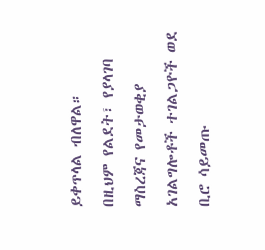ይቀጥላል ብለዋል።
በዚህም የልደት፣ የያላገባ ማስረጃና የመታወቂያ አገልግሎቶች ተገልጋዮች ወደ ቢሮ ሳይመጡ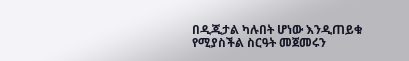በዲጂታል ካሉበት ሆነው እንዲጠይቁ የሚያስችል ስርዓት መጀመሩን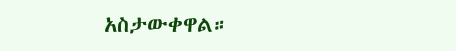አስታውቀዋል።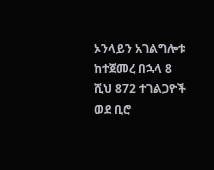ኦንላይን አገልግሎቱ ከተጀመረ በኋላ 8 ሺህ 872 ተገልጋዮች ወደ ቢሮ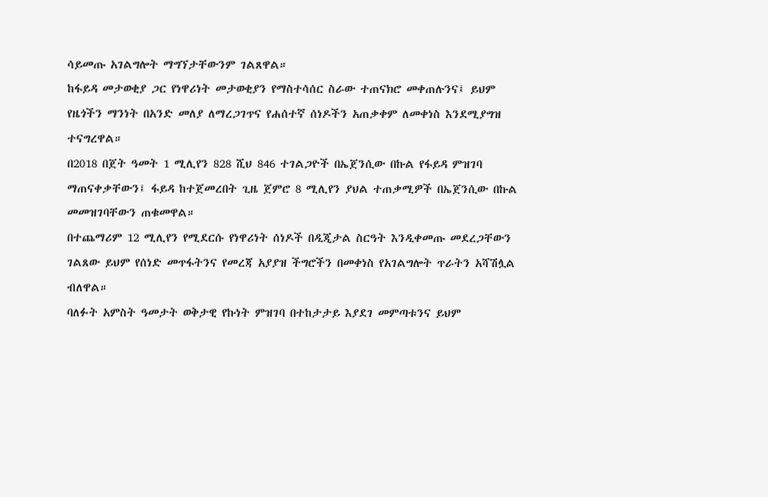ሳይመጡ አገልግሎት ማግኘታቸውንም ገልጸዋል።
ከፋይዳ መታወቂያ ጋር የነዋሪነት መታወቂያን የማስተሳሰር ስራው ተጠናክሮ መቀጠሉንና፤ ይህም የዜጎችን ማንነት በአንድ መለያ ለማረጋገጥና የሐሰተኛ ሰነዶችን አጠቃቀም ለመቀነስ እንደሚያግዝ ተናግረዋል።
በ2018 በጀት ዓመት 1 ሚሊየን 828 ሺህ 846 ተገልጋዮች በኤጀንሲው በኩል የፋይዳ ምዝገባ ማጠናቀቃቸውን፤ ፋይዳ ከተጀመረበት ጊዜ ጀምሮ 8 ሚሊየን ያህል ተጠቃሚዎች በኤጀንሲው በኩል መመዝገባቸውን ጠቁመዋል።
በተጨማሪም 12 ሚሊየን የሚደርሱ የነዋሪነት ሰነዶች በዲጂታል ስርዓት እንዲቀመጡ መደረጋቸውን ገልጸው ይህም የሰነድ መጥፋትንና የመረጃ አያያዝ ችግሮችን በመቀነስ የአገልግሎት ጥራትን አሻሽሏል ብለዋል።
ባለፉት አምስት ዓመታት ወቅታዊ የኩነት ምዝገባ በተከታታይ እያደገ መምጣቱንና ይህም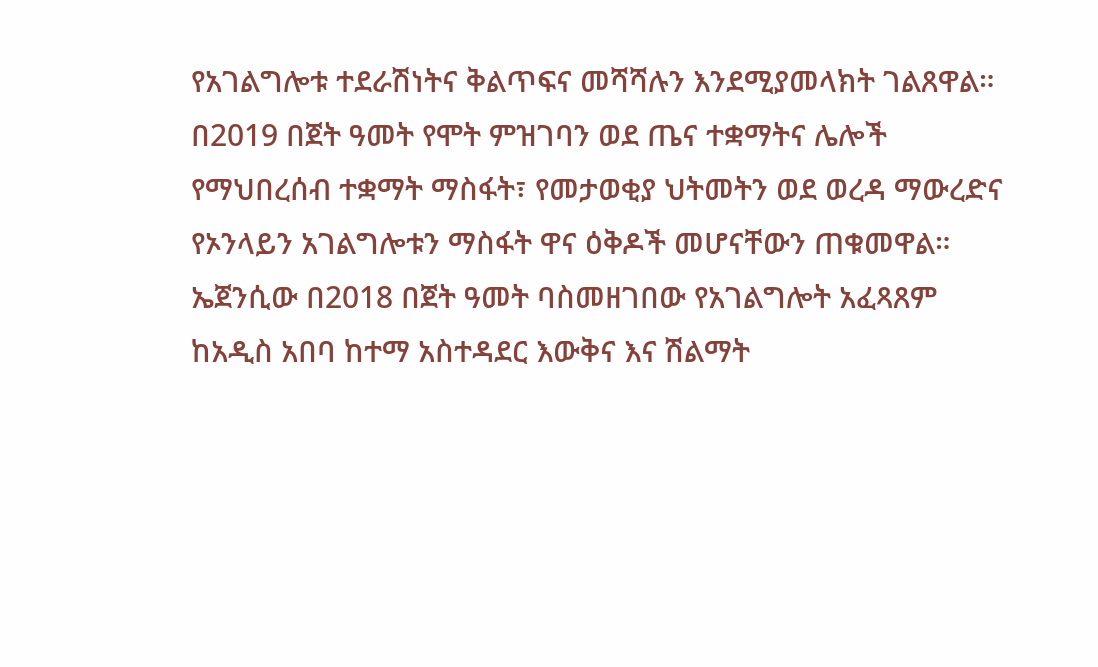የአገልግሎቱ ተደራሽነትና ቅልጥፍና መሻሻሉን እንደሚያመላክት ገልጸዋል።
በ2019 በጀት ዓመት የሞት ምዝገባን ወደ ጤና ተቋማትና ሌሎች የማህበረሰብ ተቋማት ማስፋት፣ የመታወቂያ ህትመትን ወደ ወረዳ ማውረድና የኦንላይን አገልግሎቱን ማስፋት ዋና ዕቅዶች መሆናቸውን ጠቁመዋል።
ኤጀንሲው በ2018 በጀት ዓመት ባስመዘገበው የአገልግሎት አፈጻጸም ከአዲስ አበባ ከተማ አስተዳደር እውቅና እና ሽልማት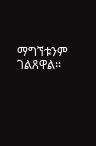ማግኘቱንም ገልጸዋል።